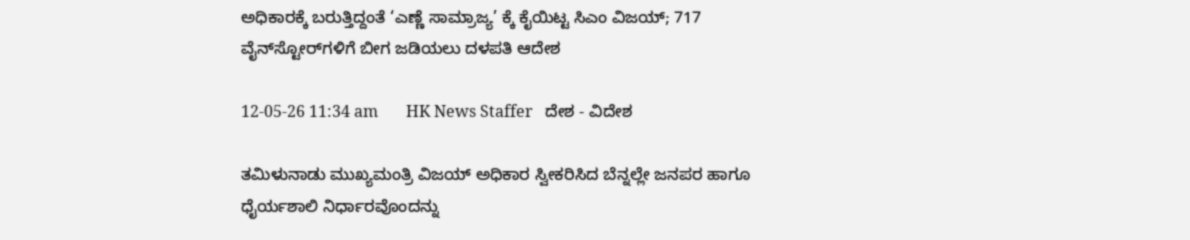ಅಧಿಕಾರಕ್ಕೆ ಬರುತ್ತಿದ್ದಂತೆ ‘ಎಣ್ಣೆ ಸಾಮ್ರಾಜ್ಯ’ ಕ್ಕೆ ಕೈಯಿಟ್ಟ ಸಿಎಂ ವಿಜಯ್; 717 ವೈನ್‌ಸ್ಟೋರ್‌ಗಳಿಗೆ ಬೀಗ ಜಡಿಯಲು ದಳಪತಿ ಆದೇಶ

12-05-26 11:34 am       HK News Staffer   ದೇಶ - ವಿದೇಶ

ತಮಿಳುನಾಡು ಮುಖ್ಯಮಂತ್ರಿ ವಿಜಯ್ ಅಧಿಕಾರ ಸ್ವೀಕರಿಸಿದ ಬೆನ್ನಲ್ಲೇ ಜನಪರ ಹಾಗೂ ಧೈರ್ಯಶಾಲಿ ನಿರ್ಧಾರವೊಂದನ್ನು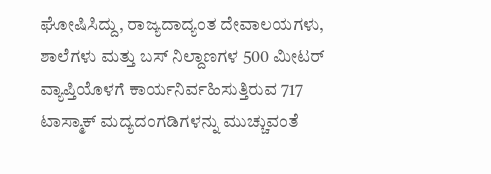ಘೋಷಿಸಿದ್ದು, ರಾಜ್ಯದಾದ್ಯಂತ ದೇವಾಲಯಗಳು, ಶಾಲೆಗಳು ಮತ್ತು ಬಸ್ ನಿಲ್ದಾಣಗಳ 500 ಮೀಟರ್ ವ್ಯಾಪ್ತಿಯೊಳಗೆ ಕಾರ್ಯನಿರ್ವಹಿಸುತ್ತಿರುವ 717 ಟಾಸ್ಮಾಕ್ ಮದ್ಯದಂಗಡಿಗಳನ್ನು ಮುಚ್ಚುವಂತೆ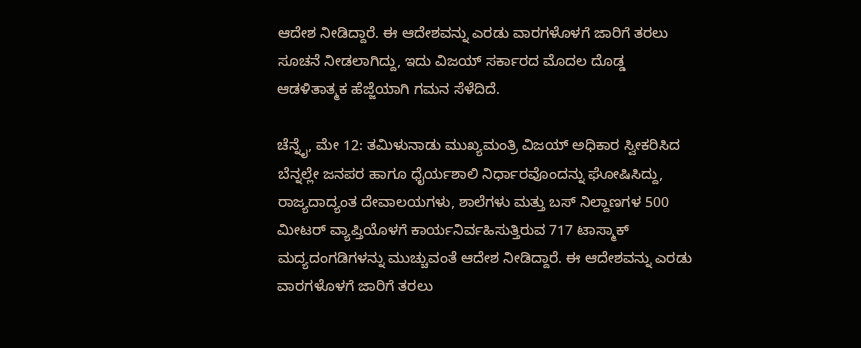ಆದೇಶ ನೀಡಿದ್ದಾರೆ. ಈ ಆದೇಶವನ್ನು ಎರಡು ವಾರಗಳೊಳಗೆ ಜಾರಿಗೆ ತರಲು ಸೂಚನೆ ನೀಡಲಾಗಿದ್ದು, ಇದು ವಿಜಯ್ ಸರ್ಕಾರದ ಮೊದಲ ದೊಡ್ಡ ಆಡಳಿತಾತ್ಮಕ ಹೆಜ್ಜೆಯಾಗಿ ಗಮನ ಸೆಳೆದಿದೆ.

ಚೆನ್ನೈ, ಮೇ 12: ತಮಿಳುನಾಡು ಮುಖ್ಯಮಂತ್ರಿ ವಿಜಯ್ ಅಧಿಕಾರ ಸ್ವೀಕರಿಸಿದ ಬೆನ್ನಲ್ಲೇ ಜನಪರ ಹಾಗೂ ಧೈರ್ಯಶಾಲಿ ನಿರ್ಧಾರವೊಂದನ್ನು ಘೋಷಿಸಿದ್ದು, ರಾಜ್ಯದಾದ್ಯಂತ ದೇವಾಲಯಗಳು, ಶಾಲೆಗಳು ಮತ್ತು ಬಸ್ ನಿಲ್ದಾಣಗಳ 500 ಮೀಟರ್ ವ್ಯಾಪ್ತಿಯೊಳಗೆ ಕಾರ್ಯನಿರ್ವಹಿಸುತ್ತಿರುವ 717 ಟಾಸ್ಮಾಕ್ ಮದ್ಯದಂಗಡಿಗಳನ್ನು ಮುಚ್ಚುವಂತೆ ಆದೇಶ ನೀಡಿದ್ದಾರೆ. ಈ ಆದೇಶವನ್ನು ಎರಡು ವಾರಗಳೊಳಗೆ ಜಾರಿಗೆ ತರಲು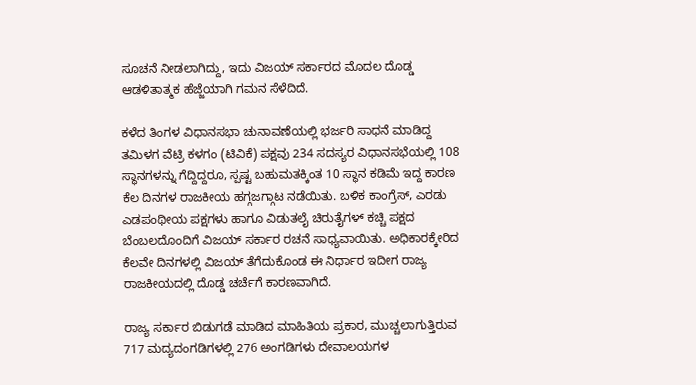ಸೂಚನೆ ನೀಡಲಾಗಿದ್ದು, ಇದು ವಿಜಯ್ ಸರ್ಕಾರದ ಮೊದಲ ದೊಡ್ಡ ಆಡಳಿತಾತ್ಮಕ ಹೆಜ್ಜೆಯಾಗಿ ಗಮನ ಸೆಳೆದಿದೆ.

ಕಳೆದ ತಿಂಗಳ ವಿಧಾನಸಭಾ ಚುನಾವಣೆಯಲ್ಲಿ ಭರ್ಜರಿ ಸಾಧನೆ ಮಾಡಿದ್ದ ತಮಿಳಗ ವೆಟ್ರಿ ಕಳಗಂ (ಟಿವಿಕೆ) ಪಕ್ಷವು 234 ಸದಸ್ಯರ ವಿಧಾನಸಭೆಯಲ್ಲಿ 108 ಸ್ಥಾನಗಳನ್ನು ಗೆದ್ದಿದ್ದರೂ, ಸ್ಪಷ್ಟ ಬಹುಮತಕ್ಕಿಂತ 10 ಸ್ಥಾನ ಕಡಿಮೆ ಇದ್ದ ಕಾರಣ ಕೆಲ ದಿನಗಳ ರಾಜಕೀಯ ಹಗ್ಗಜಗ್ಗಾಟ ನಡೆಯಿತು. ಬಳಿಕ ಕಾಂಗ್ರೆಸ್‌, ಎರಡು ಎಡಪಂಥೀಯ ಪಕ್ಷಗಳು ಹಾಗೂ ವಿಡುತಲೈ ಚಿರುತೈಗಳ್ ಕಚ್ಚಿ ಪಕ್ಷದ ಬೆಂಬಲದೊಂದಿಗೆ ವಿಜಯ್ ಸರ್ಕಾರ ರಚನೆ ಸಾಧ್ಯವಾಯಿತು. ಅಧಿಕಾರಕ್ಕೇರಿದ ಕೆಲವೇ ದಿನಗಳಲ್ಲಿ ವಿಜಯ್ ತೆಗೆದುಕೊಂಡ ಈ ನಿರ್ಧಾರ ಇದೀಗ ರಾಜ್ಯ ರಾಜಕೀಯದಲ್ಲಿ ದೊಡ್ಡ ಚರ್ಚೆಗೆ ಕಾರಣವಾಗಿದೆ.

ರಾಜ್ಯ ಸರ್ಕಾರ ಬಿಡುಗಡೆ ಮಾಡಿದ ಮಾಹಿತಿಯ ಪ್ರಕಾರ, ಮುಚ್ಚಲಾಗುತ್ತಿರುವ 717 ಮದ್ಯದಂಗಡಿಗಳಲ್ಲಿ 276 ಅಂಗಡಿಗಳು ದೇವಾಲಯಗಳ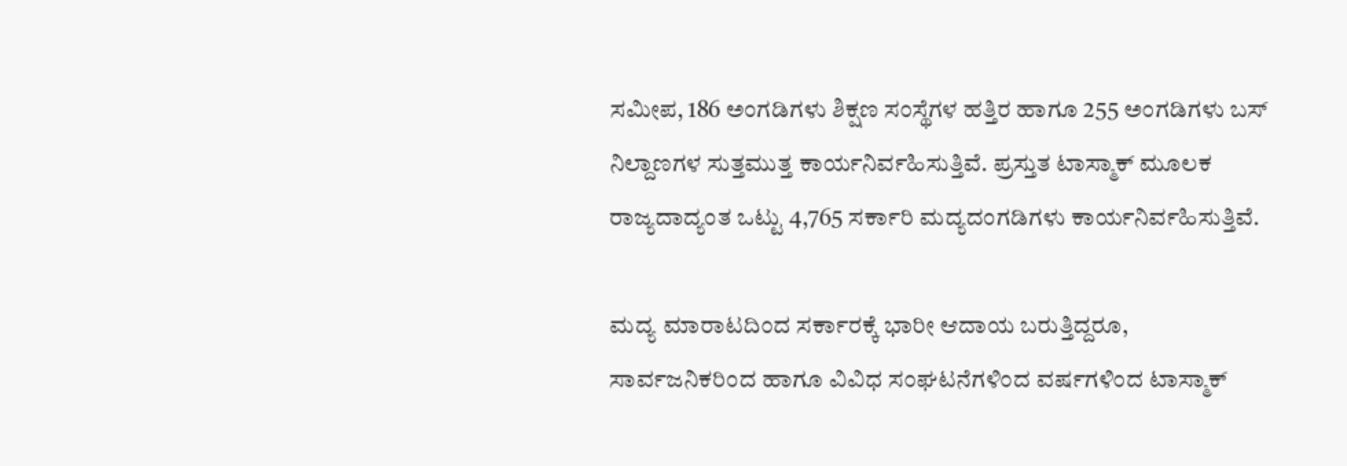ಸಮೀಪ, 186 ಅಂಗಡಿಗಳು ಶಿಕ್ಷಣ ಸಂಸ್ಥೆಗಳ ಹತ್ತಿರ ಹಾಗೂ 255 ಅಂಗಡಿಗಳು ಬಸ್ ನಿಲ್ದಾಣಗಳ ಸುತ್ತಮುತ್ತ ಕಾರ್ಯನಿರ್ವಹಿಸುತ್ತಿವೆ. ಪ್ರಸ್ತುತ ಟಾಸ್ಮಾಕ್ ಮೂಲಕ ರಾಜ್ಯದಾದ್ಯಂತ ಒಟ್ಟು 4,765 ಸರ್ಕಾರಿ ಮದ್ಯದಂಗಡಿಗಳು ಕಾರ್ಯನಿರ್ವಹಿಸುತ್ತಿವೆ.

ಮದ್ಯ ಮಾರಾಟದಿಂದ ಸರ್ಕಾರಕ್ಕೆ ಭಾರೀ ಆದಾಯ ಬರುತ್ತಿದ್ದರೂ, ಸಾರ್ವಜನಿಕರಿಂದ ಹಾಗೂ ವಿವಿಧ ಸಂಘಟನೆಗಳಿಂದ ವರ್ಷಗಳಿಂದ ಟಾಸ್ಮಾಕ್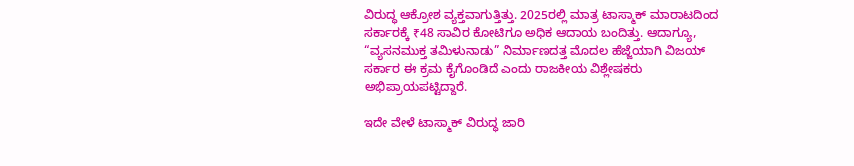ವಿರುದ್ಧ ಆಕ್ರೋಶ ವ್ಯಕ್ತವಾಗುತ್ತಿತ್ತು. 2025ರಲ್ಲಿ ಮಾತ್ರ ಟಾಸ್ಮಾಕ್ ಮಾರಾಟದಿಂದ ಸರ್ಕಾರಕ್ಕೆ ₹48 ಸಾವಿರ ಕೋಟಿಗೂ ಅಧಿಕ ಆದಾಯ ಬಂದಿತ್ತು. ಆದಾಗ್ಯೂ, “ವ್ಯಸನಮುಕ್ತ ತಮಿಳುನಾಡು” ನಿರ್ಮಾಣದತ್ತ ಮೊದಲ ಹೆಜ್ಜೆಯಾಗಿ ವಿಜಯ್ ಸರ್ಕಾರ ಈ ಕ್ರಮ ಕೈಗೊಂಡಿದೆ ಎಂದು ರಾಜಕೀಯ ವಿಶ್ಲೇಷಕರು ಅಭಿಪ್ರಾಯಪಟ್ಟಿದ್ದಾರೆ.

ಇದೇ ವೇಳೆ ಟಾಸ್ಮಾಕ್ ವಿರುದ್ಧ ಜಾರಿ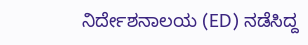ನಿರ್ದೇಶನಾಲಯ (ED) ನಡೆಸಿದ್ದ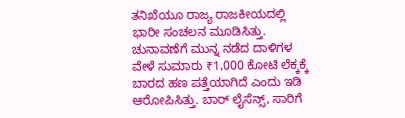ತನಿಖೆಯೂ ರಾಜ್ಯ ರಾಜಕೀಯದಲ್ಲಿ ಭಾರೀ ಸಂಚಲನ ಮೂಡಿಸಿತ್ತು. ಚುನಾವಣೆಗೆ ಮುನ್ನ ನಡೆದ ದಾಳಿಗಳ ವೇಳೆ ಸುಮಾರು ₹1,000 ಕೋಟಿ ಲೆಕ್ಕಕ್ಕೆ ಬಾರದ ಹಣ ಪತ್ತೆಯಾಗಿದೆ ಎಂದು ಇಡಿ ಆರೋಪಿಸಿತ್ತು. ಬಾರ್ ಲೈಸೆನ್ಸ್, ಸಾರಿಗೆ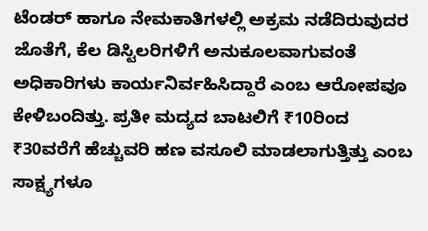ಟೆಂಡರ್ ಹಾಗೂ ನೇಮಕಾತಿಗಳಲ್ಲಿ ಅಕ್ರಮ ನಡೆದಿರುವುದರ ಜೊತೆಗೆ, ಕೆಲ ಡಿಸ್ಟಿಲರಿಗಳಿಗೆ ಅನುಕೂಲವಾಗುವಂತೆ ಅಧಿಕಾರಿಗಳು ಕಾರ್ಯನಿರ್ವಹಿಸಿದ್ದಾರೆ ಎಂಬ ಆರೋಪವೂ ಕೇಳಿಬಂದಿತ್ತು. ಪ್ರತೀ ಮದ್ಯದ ಬಾಟಲಿಗೆ ₹10ರಿಂದ ₹30ವರೆಗೆ ಹೆಚ್ಚುವರಿ ಹಣ ವಸೂಲಿ ಮಾಡಲಾಗುತ್ತಿತ್ತು ಎಂಬ ಸಾಕ್ಷ್ಯಗಳೂ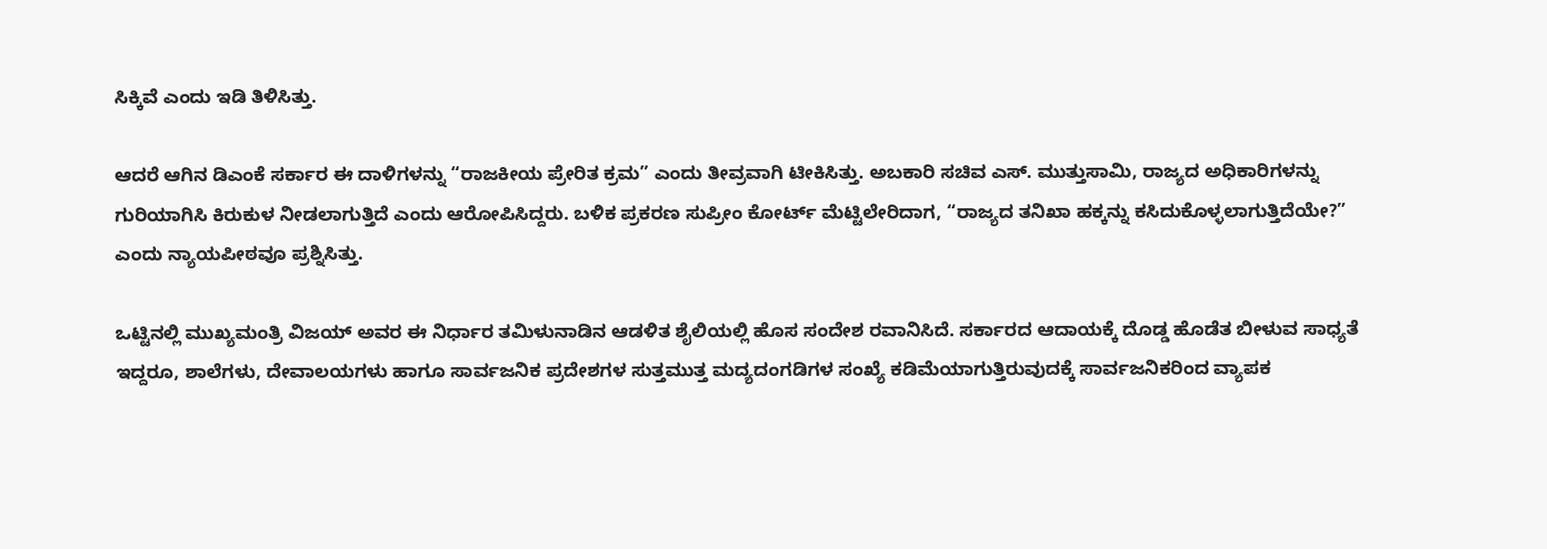ಸಿಕ್ಕಿವೆ ಎಂದು ಇಡಿ ತಿಳಿಸಿತ್ತು.

ಆದರೆ ಆಗಿನ ಡಿಎಂಕೆ ಸರ್ಕಾರ ಈ ದಾಳಿಗಳನ್ನು “ರಾಜಕೀಯ ಪ್ರೇರಿತ ಕ್ರಮ” ಎಂದು ತೀವ್ರವಾಗಿ ಟೀಕಿಸಿತ್ತು. ಅಬಕಾರಿ ಸಚಿವ ಎಸ್. ಮುತ್ತುಸಾಮಿ, ರಾಜ್ಯದ ಅಧಿಕಾರಿಗಳನ್ನು ಗುರಿಯಾಗಿಸಿ ಕಿರುಕುಳ ನೀಡಲಾಗುತ್ತಿದೆ ಎಂದು ಆರೋಪಿಸಿದ್ದರು. ಬಳಿಕ ಪ್ರಕರಣ ಸುಪ್ರೀಂ ಕೋರ್ಟ್ ಮೆಟ್ಟಿಲೇರಿದಾಗ, “ರಾಜ್ಯದ ತನಿಖಾ ಹಕ್ಕನ್ನು ಕಸಿದುಕೊಳ್ಳಲಾಗುತ್ತಿದೆಯೇ?” ಎಂದು ನ್ಯಾಯಪೀಠವೂ ಪ್ರಶ್ನಿಸಿತ್ತು.

ಒಟ್ಟಿನಲ್ಲಿ ಮುಖ್ಯಮಂತ್ರಿ ವಿಜಯ್ ಅವರ ಈ ನಿರ್ಧಾರ ತಮಿಳುನಾಡಿನ ಆಡಳಿತ ಶೈಲಿಯಲ್ಲಿ ಹೊಸ ಸಂದೇಶ ರವಾನಿಸಿದೆ. ಸರ್ಕಾರದ ಆದಾಯಕ್ಕೆ ದೊಡ್ಡ ಹೊಡೆತ ಬೀಳುವ ಸಾಧ್ಯತೆ ಇದ್ದರೂ, ಶಾಲೆಗಳು, ದೇವಾಲಯಗಳು ಹಾಗೂ ಸಾರ್ವಜನಿಕ ಪ್ರದೇಶಗಳ ಸುತ್ತಮುತ್ತ ಮದ್ಯದಂಗಡಿಗಳ ಸಂಖ್ಯೆ ಕಡಿಮೆಯಾಗುತ್ತಿರುವುದಕ್ಕೆ ಸಾರ್ವಜನಿಕರಿಂದ ವ್ಯಾಪಕ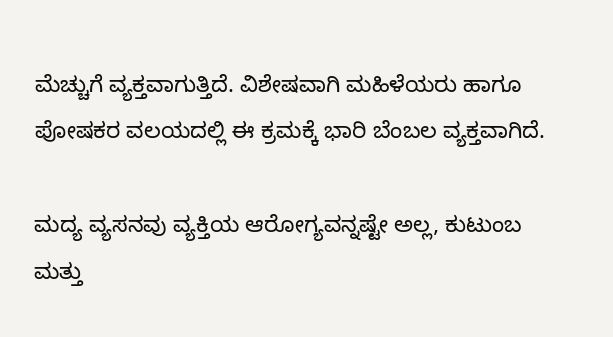ಮೆಚ್ಚುಗೆ ವ್ಯಕ್ತವಾಗುತ್ತಿದೆ. ವಿಶೇಷವಾಗಿ ಮಹಿಳೆಯರು ಹಾಗೂ ಪೋಷಕರ ವಲಯದಲ್ಲಿ ಈ ಕ್ರಮಕ್ಕೆ ಭಾರಿ ಬೆಂಬಲ ವ್ಯಕ್ತವಾಗಿದೆ.

ಮದ್ಯ ವ್ಯಸನವು ವ್ಯಕ್ತಿಯ ಆರೋಗ್ಯವನ್ನಷ್ಟೇ ಅಲ್ಲ, ಕುಟುಂಬ ಮತ್ತು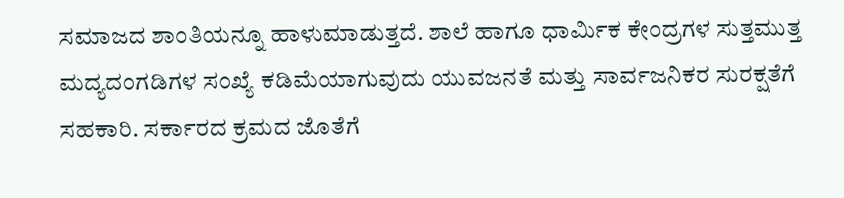ಸಮಾಜದ ಶಾಂತಿಯನ್ನೂ ಹಾಳುಮಾಡುತ್ತದೆ. ಶಾಲೆ ಹಾಗೂ ಧಾರ್ಮಿಕ ಕೇಂದ್ರಗಳ ಸುತ್ತಮುತ್ತ ಮದ್ಯದಂಗಡಿಗಳ ಸಂಖ್ಯೆ ಕಡಿಮೆಯಾಗುವುದು ಯುವಜನತೆ ಮತ್ತು ಸಾರ್ವಜನಿಕರ ಸುರಕ್ಷತೆಗೆ ಸಹಕಾರಿ. ಸರ್ಕಾರದ ಕ್ರಮದ ಜೊತೆಗೆ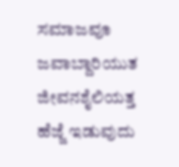ಸಮಾಜವೂ ಜವಾಬ್ದಾರಿಯುತ ಜೀವನಶೈಲಿಯತ್ತ ಹೆಜ್ಜೆ ಇಡುವುದು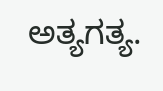ಅತ್ಯಗತ್ಯ.